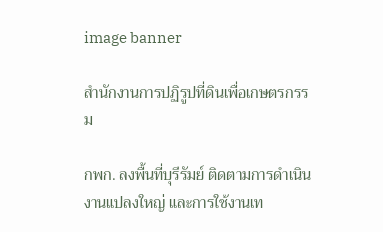image banner

สำนักงานการปฏิรูปที่ดินเพื่อเกษตรกรรม

กพก. ลงพื้นที่บุรีรัมย์ ติดตามการดำเนินงานแปลงใหญ่ และการใช้งานเท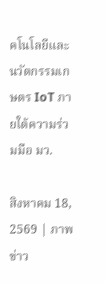คโนโลยีและนวัตกรรมเกษตร IoT ภายใต้ความร่วมมือ มว.

สิงหาคม 18, 2569 | ภาพข่าว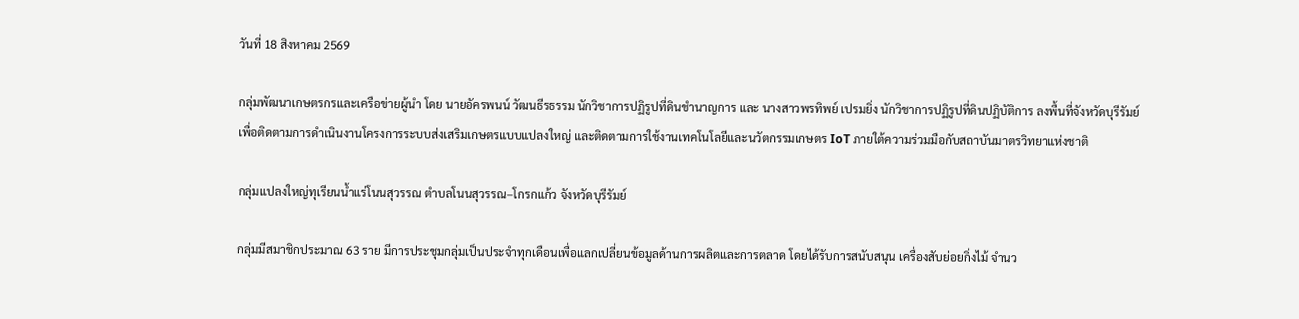วันที่ 18 สิงหาคม 2569

กลุ่มพัฒนาเกษตรกรและเครือข่ายผู้นำ โดย นายอัครพนน์ วัฒนธีรธรรม นักวิชาการปฏิรูปที่ดินชำนาญการ และ นางสาวพรทิพย์ เปรมยิ่ง นักวิชาการปฏิรูปที่ดินปฏิบัติการ ลงพื้นที่จังหวัดบุรีรัมย์ เพื่อติดตามการดำเนินงานโครงการระบบส่งเสริมเกษตรแบบแปลงใหญ่ และติดตามการใช้งานเทคโนโลยีและนวัตกรรมเกษตร IoT ภายใต้ความร่วมมือกับสถาบันมาตรวิทยาแห่งชาติ

กลุ่มแปลงใหญ่ทุเรียนน้ำแร่โนนสุวรรณ ตำบลโนนสุวรรณ–โกรกแก้ว จังหวัดบุรีรัมย์

กลุ่มมีสมาชิกประมาณ 63 ราย มีการประชุมกลุ่มเป็นประจำทุกเดือนเพื่อแลกเปลี่ยนข้อมูลด้านการผลิตและการตลาด โดยได้รับการสนับสนุน เครื่องสับย่อยกิ่งไม้ จำนว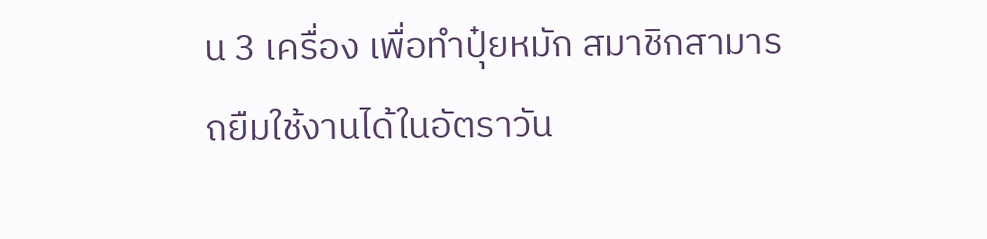น 3 เครื่อง เพื่อทำปุ๋ยหมัก สมาชิกสามารถยืมใช้งานได้ในอัตราวัน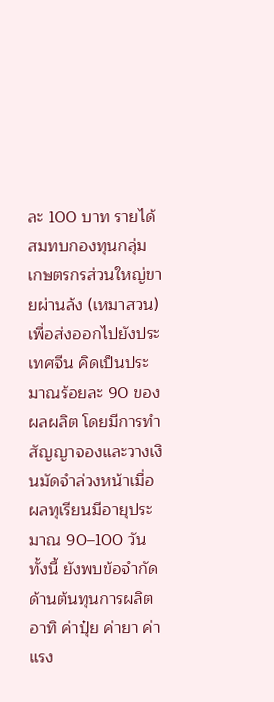ละ 100 บาท รายได้สมทบกองทุนกลุ่ม เกษตรกรส่วนใหญ่ขายผ่านล้ง (เหมาสวน) เพื่อส่งออกไปยังประเทศจีน คิดเป็นประมาณร้อยละ 90 ของผลผลิต โดยมีการทำสัญญาจองและวางเงินมัดจำล่วงหน้าเมื่อผลทุเรียนมีอายุประมาณ 90–100 วัน ทั้งนี้ ยังพบข้อจำกัดด้านต้นทุนการผลิต อาทิ ค่าปุ๋ย ค่ายา ค่าแรง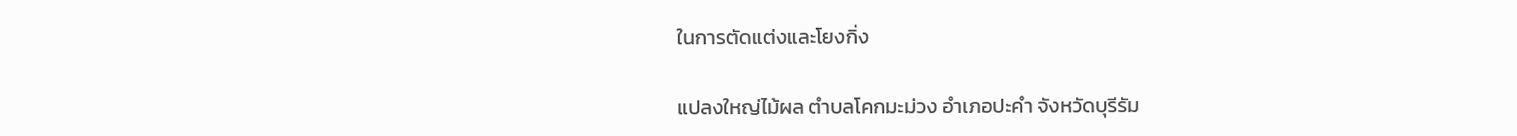ในการตัดแต่งและโยงกิ่ง

แปลงใหญ่ไม้ผล ตำบลโคกมะม่วง อำเภอปะคำ จังหวัดบุรีรัม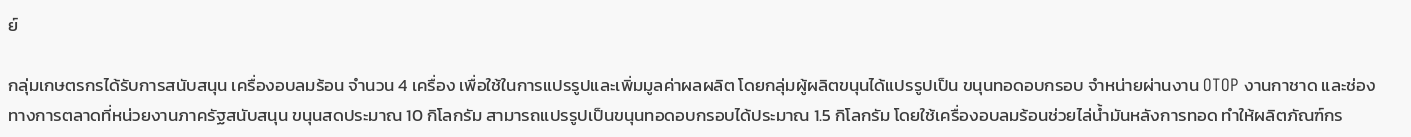ย์

กลุ่มเกษตรกรได้รับการสนับสนุน เครื่องอบลมร้อน จำนวน 4 เครื่อง เพื่อใช้ในการแปรรูปและเพิ่มมูลค่าผลผลิต โดยกลุ่มผู้ผลิตขนุนได้แปรรูปเป็น ขนุนทอดอบกรอบ จำหน่ายผ่านงาน OTOP งานกาชาด และช่องทางการตลาดที่หน่วยงานภาครัฐสนับสนุน ขนุนสดประมาณ 10 กิโลกรัม สามารถแปรรูปเป็นขนุนทอดอบกรอบได้ประมาณ 1.5 กิโลกรัม โดยใช้เครื่องอบลมร้อนช่วยไล่น้ำมันหลังการทอด ทำให้ผลิตภัณฑ์กร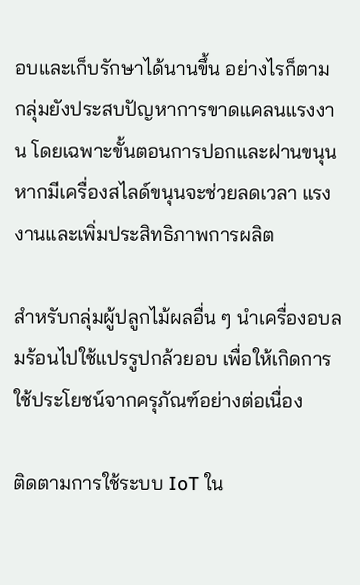อบและเก็บรักษาได้นานขึ้น อย่างไรก็ตาม กลุ่มยังประสบปัญหาการขาดแคลนแรงงาน โดยเฉพาะขั้นตอนการปอกและฝานขนุน หากมีเครื่องสไลด์ขนุนจะช่วยลดเวลา แรงงานและเพิ่มประสิทธิภาพการผลิต

สำหรับกลุ่มผู้ปลูกไม้ผลอื่น ๆ นำเครื่องอบลมร้อนไปใช้แปรรูปกล้วยอบ เพื่อให้เกิดการใช้ประโยชน์จากครุภัณฑ์อย่างต่อเนื่อง

ติดตามการใช้ระบบ IoT ใน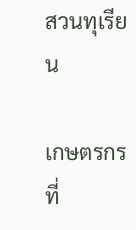สวนทุเรียน

เกษตรกรที่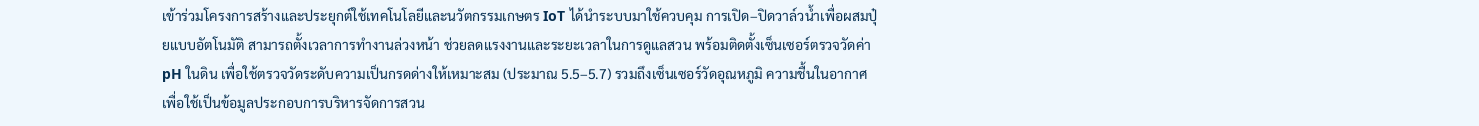เข้าร่วมโครงการสร้างและประยุกต์ใช้เทคโนโลยีและนวัตกรรมเกษตร IoT ได้นำระบบมาใช้ควบคุม การเปิด–ปิดวาล์วน้ำเพื่อผสมปุ๋ยแบบอัตโนมัติ สามารถตั้งเวลาการทำงานล่วงหน้า ช่วยลดแรงงานและระยะเวลาในการดูแลสวน พร้อมติดตั้งเซ็นเซอร์ตรวจวัดค่า pH ในดิน เพื่อใช้ตรวจวัดระดับความเป็นกรดด่างให้เหมาะสม (ประมาณ 5.5–5.7) รวมถึงเซ็นเซอร์วัดอุณหภูมิ ความชื้นในอากาศ เพื่อใช้เป็นข้อมูลประกอบการบริหารจัดการสวน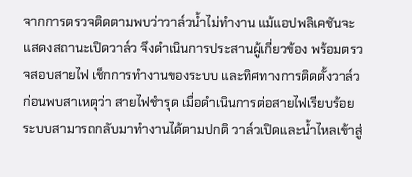จากการตรวจติดตามพบว่าวาล์วน้ำไม่ทำงาน แม้แอปพลิเคชันจะแสดงสถานะเปิดวาล์ว จึงดำเนินการประสานผู้เกี่ยวข้อง พร้อมตรวจสอบสายไฟ เช็กการทำงานของระบบ และทิศทางการติดตั้งวาล์ว ก่อนพบสาเหตุว่า สายไฟชำรุด เมื่อดำเนินการต่อสายไฟเรียบร้อย ระบบสามารถกลับมาทำงานได้ตามปกติ วาล์วเปิดและน้ำไหลเข้าสู่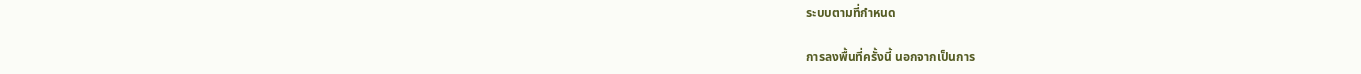ระบบตามที่กำหนด

การลงพื้นที่ครั้งนี้ นอกจากเป็นการ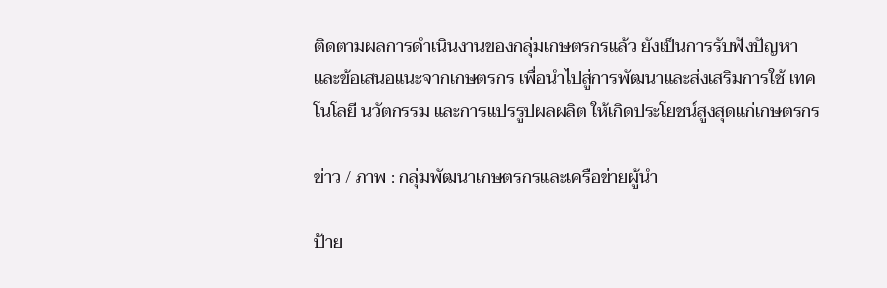ติดตามผลการดำเนินงานของกลุ่มเกษตรกรแล้ว ยังเป็นการรับฟังปัญหาและข้อเสนอแนะจากเกษตรกร เพื่อนำไปสู่การพัฒนาและส่งเสริมการใช้ เทคโนโลยี นวัตกรรม และการแปรรูปผลผลิต ให้เกิดประโยชน์สูงสุดแก่เกษตรกร

ข่าว / ภาพ : กลุ่มพัฒนาเกษตรกรและเครือข่ายผู้นำ

ป้าย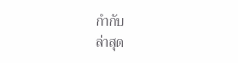กำกับ
ล่าสุด